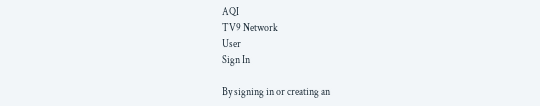AQI
TV9 Network
User
Sign In

By signing in or creating an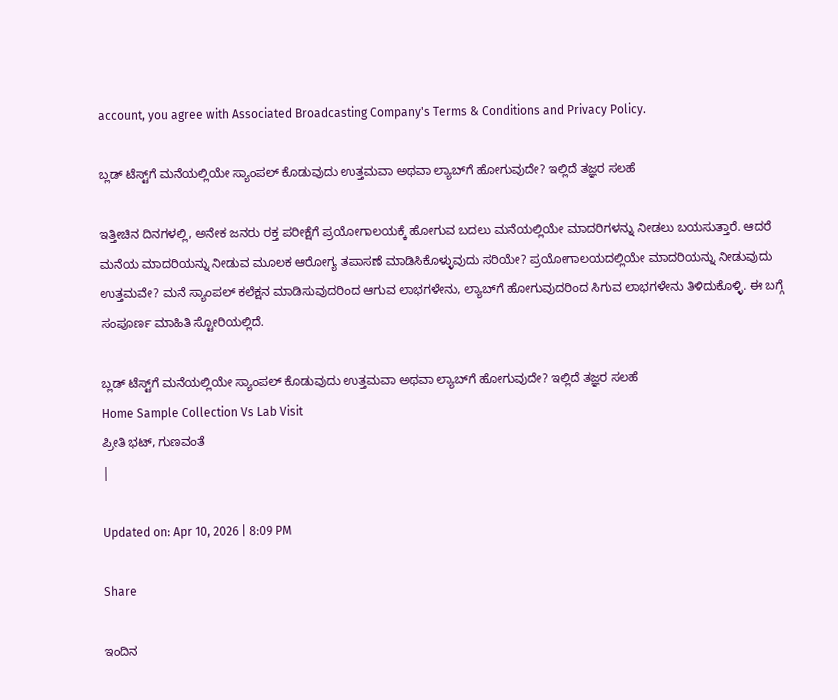account, you agree with Associated Broadcasting Company's Terms & Conditions and Privacy Policy.

ಬ್ಲಡ್ ಟೆಸ್ಟ್‌ಗೆ ಮನೆಯಲ್ಲಿಯೇ ಸ್ಯಾಂಪಲ್ ಕೊಡುವುದು ಉತ್ತಮವಾ ಅಥವಾ ಲ್ಯಾಬ್‌ಗೆ ಹೋಗುವುದೇ? ಇಲ್ಲಿದೆ ತಜ್ಞರ ಸಲಹೆ

ಇತ್ತೀಚಿನ ದಿನಗಳಲ್ಲಿ, ಅನೇಕ ಜನರು ರಕ್ತ ಪರೀಕ್ಷೆಗೆ ಪ್ರಯೋಗಾಲಯಕ್ಕೆ ಹೋಗುವ ಬದಲು ಮನೆಯಲ್ಲಿಯೇ ಮಾದರಿಗಳನ್ನು ನೀಡಲು ಬಯಸುತ್ತಾರೆ. ಆದರೆ ಮನೆಯ ಮಾದರಿಯನ್ನು ನೀಡುವ ಮೂಲಕ ಆರೋಗ್ಯ ತಪಾಸಣೆ ಮಾಡಿಸಿಕೊಳ್ಳುವುದು ಸರಿಯೇ? ಪ್ರಯೋಗಾಲಯದಲ್ಲಿಯೇ ಮಾದರಿಯನ್ನು ನೀಡುವುದು ಉತ್ತಮವೇ? ಮನೆ ಸ್ಯಾಂಪಲ್ ಕಲೆಕ್ಷನ ಮಾಡಿಸುವುದರಿಂದ ಆಗುವ ಲಾಭಗಳೇನು, ಲ್ಯಾಬ್‌ಗೆ ಹೋಗುವುದರಿಂದ ಸಿಗುವ ಲಾಭಗಳೇನು ತಿಳಿದುಕೊಳ್ಳಿ. ಈ ಬಗ್ಗೆ ಸಂಪೂರ್ಣ ಮಾಹಿತಿ ಸ್ಟೋರಿಯಲ್ಲಿದೆ.

ಬ್ಲಡ್ ಟೆಸ್ಟ್‌ಗೆ ಮನೆಯಲ್ಲಿಯೇ ಸ್ಯಾಂಪಲ್ ಕೊಡುವುದು ಉತ್ತಮವಾ ಅಥವಾ ಲ್ಯಾಬ್‌ಗೆ ಹೋಗುವುದೇ? ಇಲ್ಲಿದೆ ತಜ್ಞರ ಸಲಹೆ
Home Sample Collection Vs Lab Visit
ಪ್ರೀತಿ ಭಟ್, ಗುಣವಂತೆ
|

Updated on: Apr 10, 2026 | 8:09 PM

Share

ಇಂದಿನ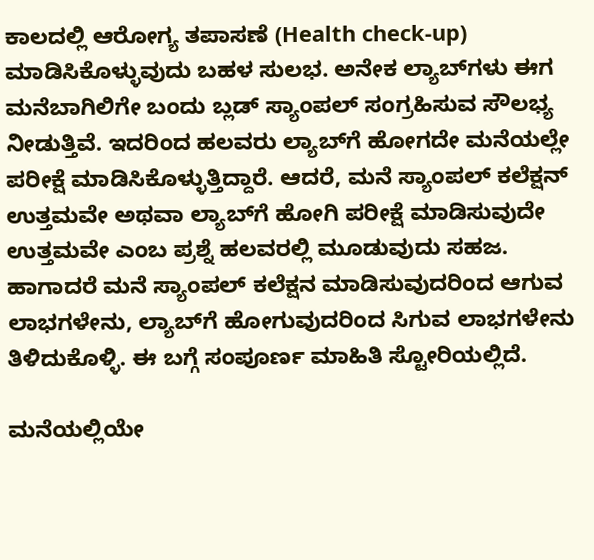ಕಾಲದಲ್ಲಿ ಆರೋಗ್ಯ ತಪಾಸಣೆ (Health check-up) ಮಾಡಿಸಿಕೊಳ್ಳುವುದು ಬಹಳ ಸುಲಭ. ಅನೇಕ ಲ್ಯಾಬ್‌ಗಳು ಈಗ ಮನೆಬಾಗಿಲಿಗೇ ಬಂದು ಬ್ಲಡ್ ಸ್ಯಾಂಪಲ್ ಸಂಗ್ರಹಿಸುವ ಸೌಲಭ್ಯ ನೀಡುತ್ತಿವೆ. ಇದರಿಂದ ಹಲವರು ಲ್ಯಾಬ್‌ಗೆ ಹೋಗದೇ ಮನೆಯಲ್ಲೇ ಪರೀಕ್ಷೆ ಮಾಡಿಸಿಕೊಳ್ಳುತ್ತಿದ್ದಾರೆ. ಆದರೆ, ಮನೆ ಸ್ಯಾಂಪಲ್ ಕಲೆಕ್ಷನ್ ಉತ್ತಮವೇ ಅಥವಾ ಲ್ಯಾಬ್‌ಗೆ ಹೋಗಿ ಪರೀಕ್ಷೆ ಮಾಡಿಸುವುದೇ ಉತ್ತಮವೇ ಎಂಬ ಪ್ರಶ್ನೆ ಹಲವರಲ್ಲಿ ಮೂಡುವುದು ಸಹಜ. ಹಾಗಾದರೆ ಮನೆ ಸ್ಯಾಂಪಲ್ ಕಲೆಕ್ಷನ ಮಾಡಿಸುವುದರಿಂದ ಆಗುವ ಲಾಭಗಳೇನು, ಲ್ಯಾಬ್‌ಗೆ ಹೋಗುವುದರಿಂದ ಸಿಗುವ ಲಾಭಗಳೇನು ತಿಳಿದುಕೊಳ್ಳಿ. ಈ ಬಗ್ಗೆ ಸಂಪೂರ್ಣ ಮಾಹಿತಿ ಸ್ಟೋರಿಯಲ್ಲಿದೆ.

ಮನೆಯಲ್ಲಿಯೇ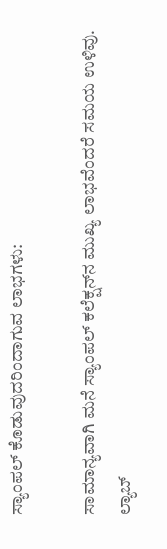ಸ್ಯಾಂಪಲ್ ಕೊಡುವುದರಿಂದಾಗುವ ಲಾಭಗಳು:

ಸಾಮಾನ್ಯವಾಗಿ ಮನೆ ಸ್ಯಾಂಪಲ್ ಕಲೆಕ್ಷನ್‌ನ ಮುಖ್ಯ ಲಾಭವೆಂದರೆ ಸಮಯ ಉಳಿವು. ಲ್ಯಾಬ್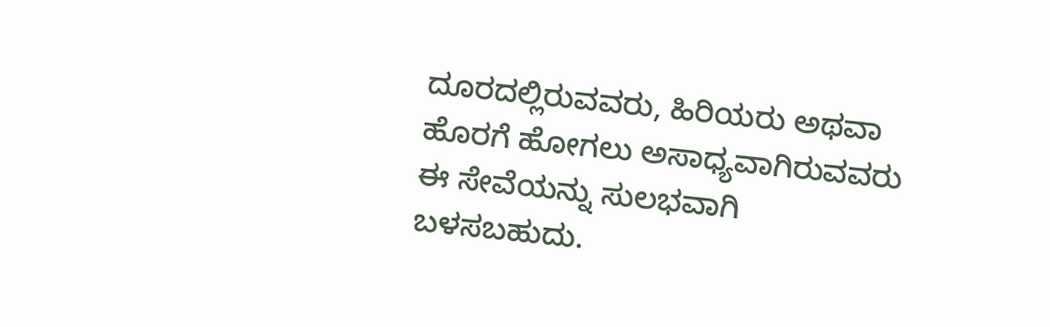ದೂರದಲ್ಲಿರುವವರು, ಹಿರಿಯರು ಅಥವಾ ಹೊರಗೆ ಹೋಗಲು ಅಸಾಧ್ಯವಾಗಿರುವವರು ಈ ಸೇವೆಯನ್ನು ಸುಲಭವಾಗಿ ಬಳಸಬಹುದು.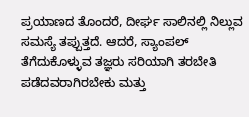ಪ್ರಯಾಣದ ತೊಂದರೆ, ದೀರ್ಘ ಸಾಲಿನಲ್ಲಿ ನಿಲ್ಲುವ ಸಮಸ್ಯೆ ತಪ್ಪುತ್ತದೆ. ಆದರೆ, ಸ್ಯಾಂಪಲ್ ತೆಗೆದುಕೊಳ್ಳುವ ತಜ್ಞರು ಸರಿಯಾಗಿ ತರಬೇತಿ ಪಡೆದವರಾಗಿರಬೇಕು ಮತ್ತು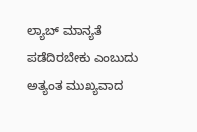ಲ್ಯಾಬ್ ಮಾನ್ಯತೆ ಪಡೆದಿರಬೇಕು ಎಂಬುದು ಅತ್ಯಂತ ಮುಖ್ಯವಾದ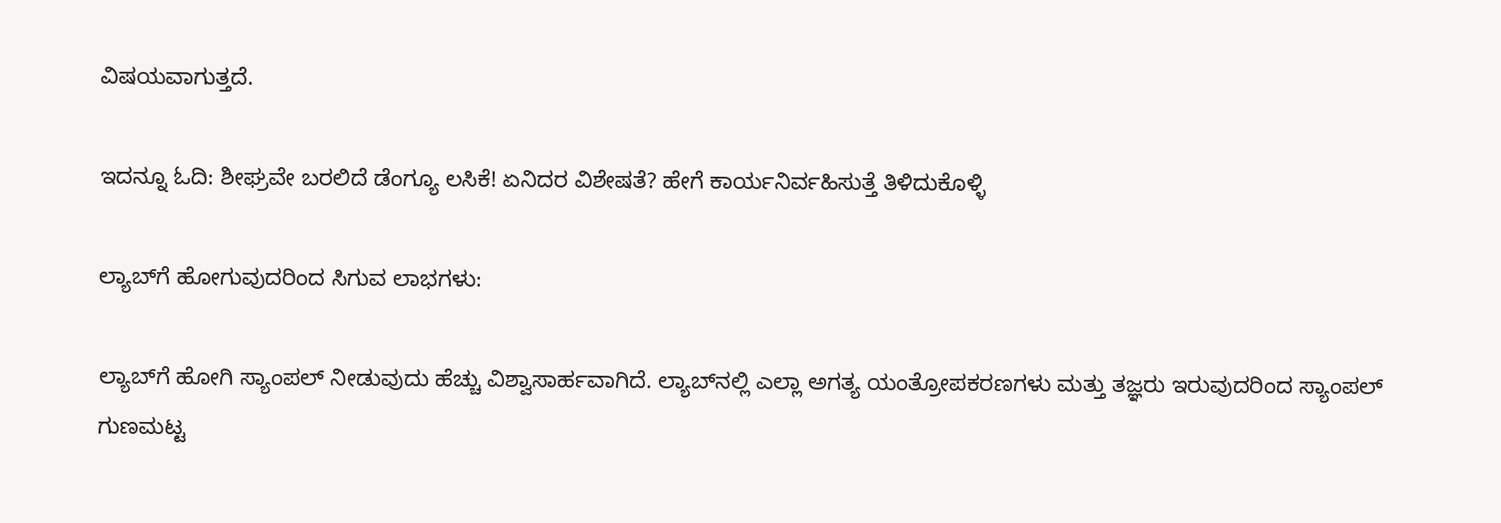ವಿಷಯವಾಗುತ್ತದೆ.

ಇದನ್ನೂ ಓದಿ: ಶೀಘ್ರವೇ ಬರಲಿದೆ ಡೆಂಗ್ಯೂ ಲಸಿಕೆ! ಏನಿದರ ವಿಶೇಷತೆ? ಹೇಗೆ ಕಾರ್ಯನಿರ್ವಹಿಸುತ್ತೆ ತಿಳಿದುಕೊಳ್ಳಿ

ಲ್ಯಾಬ್‌ಗೆ ಹೋಗುವುದರಿಂದ ಸಿಗುವ ಲಾಭಗಳು:

ಲ್ಯಾಬ್‌ಗೆ ಹೋಗಿ ಸ್ಯಾಂಪಲ್ ನೀಡುವುದು ಹೆಚ್ಚು ವಿಶ್ವಾಸಾರ್ಹವಾಗಿದೆ. ಲ್ಯಾಬ್‌ನಲ್ಲಿ ಎಲ್ಲಾ ಅಗತ್ಯ ಯಂತ್ರೋಪಕರಣಗಳು ಮತ್ತು ತಜ್ಞರು ಇರುವುದರಿಂದ ಸ್ಯಾಂಪಲ್ ಗುಣಮಟ್ಟ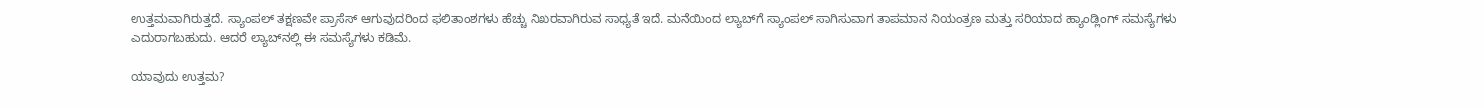ಉತ್ತಮವಾಗಿರುತ್ತದೆ. ಸ್ಯಾಂಪಲ್ ತಕ್ಷಣವೇ ಪ್ರಾಸೆಸ್ ಆಗುವುದರಿಂದ ಫಲಿತಾಂಶಗಳು ಹೆಚ್ಚು ನಿಖರವಾಗಿರುವ ಸಾಧ್ಯತೆ ಇದೆ. ಮನೆಯಿಂದ ಲ್ಯಾಬ್‌ಗೆ ಸ್ಯಾಂಪಲ್ ಸಾಗಿಸುವಾಗ ತಾಪಮಾನ ನಿಯಂತ್ರಣ ಮತ್ತು ಸರಿಯಾದ ಹ್ಯಾಂಡ್ಲಿಂಗ್ ಸಮಸ್ಯೆಗಳು ಎದುರಾಗಬಹುದು. ಆದರೆ ಲ್ಯಾಬ್‌ನಲ್ಲಿ ಈ ಸಮಸ್ಯೆಗಳು ಕಡಿಮೆ.

ಯಾವುದು ಉತ್ತಮ?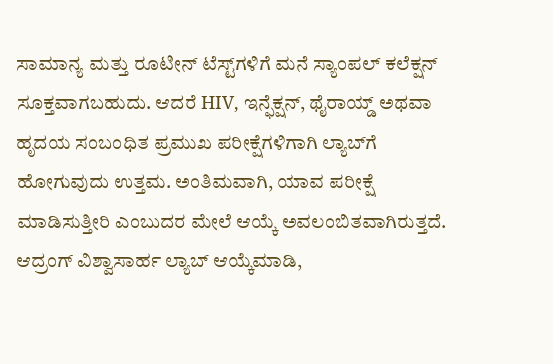ಸಾಮಾನ್ಯ ಮತ್ತು ರೂಟೀನ್ ಟೆಸ್ಟ್‌ಗಳಿಗೆ ಮನೆ ಸ್ಯಾಂಪಲ್ ಕಲೆಕ್ಷನ್ ಸೂಕ್ತವಾಗಬಹುದು. ಆದರೆ HIV, ಇನ್ಫೆಕ್ಷನ್, ಥೈರಾಯ್ಡ್ ಅಥವಾ ಹೃದಯ ಸಂಬಂಧಿತ ಪ್ರಮುಖ ಪರೀಕ್ಷೆಗಳಿಗಾಗಿ ಲ್ಯಾಬ್‌ಗೆ ಹೋಗುವುದು ಉತ್ತಮ. ಅಂತಿಮವಾಗಿ, ಯಾವ ಪರೀಕ್ಷೆ ಮಾಡಿಸುತ್ತೀರಿ ಎಂಬುದರ ಮೇಲೆ ಆಯ್ಕೆ ಅವಲಂಬಿತವಾಗಿರುತ್ತದೆ. ಆದ್ರಂಗ್ ವಿಶ್ವಾಸಾರ್ಹ ಲ್ಯಾಬ್ ಆಯ್ಕೆಮಾಡಿ,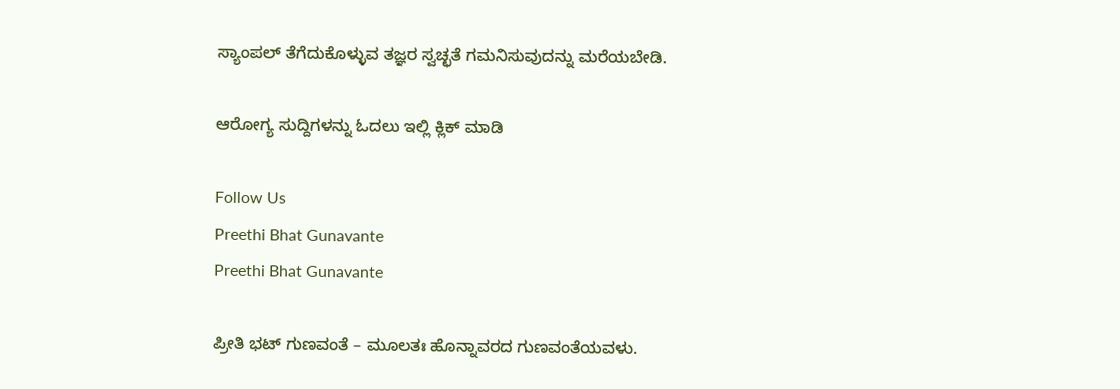ಸ್ಯಾಂಪಲ್ ತೆಗೆದುಕೊಳ್ಳುವ ತಜ್ಞರ ಸ್ವಚ್ಛತೆ ಗಮನಿಸುವುದನ್ನು ಮರೆಯಬೇಡಿ.

ಆರೋಗ್ಯ ಸುದ್ದಿಗಳನ್ನು ಓದಲು ಇಲ್ಲಿ ಕ್ಲಿಕ್ ಮಾಡಿ

Follow Us
Preethi Bhat Gunavante
Preethi Bhat Gunavante

ಪ್ರೀತಿ ಭಟ್ ಗುಣವಂತೆ – ಮೂಲತಃ ಹೊನ್ನಾವರದ ಗುಣವಂತೆಯವಳು.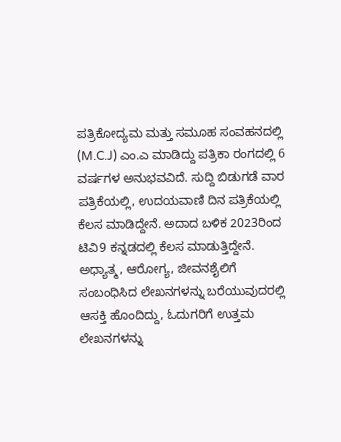ಪತ್ರಿಕೋದ್ಯಮ ಮತ್ತು ಸಮೂಹ ಸಂವಹನದಲ್ಲಿ (M.C.J) ಎಂ.ಎ ಮಾಡಿದ್ದು ಪತ್ರಿಕಾ ರಂಗದಲ್ಲಿ 6 ವರ್ಷಗಳ ಅನುಭವವಿದೆ. ಸುದ್ದಿ ಬಿಡುಗಡೆ ವಾರ ಪತ್ರಿಕೆಯಲ್ಲಿ, ಉದಯವಾಣಿ ದಿನ ಪತ್ರಿಕೆಯಲ್ಲಿ ಕೆಲಸ ಮಾಡಿದ್ದೇನೆ. ಅದಾದ ಬಳಿಕ 2023ರಿಂದ ಟಿವಿ9 ಕನ್ನಡದಲ್ಲಿ ಕೆಲಸ ಮಾಡುತ್ತಿದ್ದೇನೆ. ಅಧ್ಯಾತ್ಮ, ಆರೋಗ್ಯ, ಜೀವನಶೈಲಿಗೆ ಸಂಬಂಧಿಸಿದ ಲೇಖನಗಳನ್ನು ಬರೆಯುವುದರಲ್ಲಿ ಆಸಕ್ತಿ ಹೊಂದಿದ್ದು, ಓದುಗರಿಗೆ ಉತ್ತಮ ಲೇಖನಗಳನ್ನು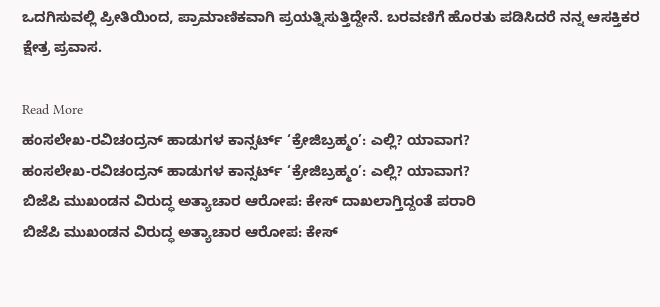ಒದಗಿಸುವಲ್ಲಿ ಪ್ರೀತಿಯಿಂದ, ಪ್ರಾಮಾಣಿಕವಾಗಿ ಪ್ರಯತ್ನಿಸುತ್ತಿದ್ದೇನೆ. ಬರವಣಿಗೆ ಹೊರತು ಪಡಿಸಿದರೆ ನನ್ನ ಆಸಕ್ತಿಕರ ಕ್ಷೇತ್ರ ಪ್ರವಾಸ.

Read More
ಹಂಸಲೇಖ-ರವಿಚಂದ್ರನ್ ಹಾಡುಗಳ ಕಾನ್ಸರ್ಟ್ ‘ಕ್ರೇಜಿಬ್ರಹ್ಮಂ’: ಎಲ್ಲಿ? ಯಾವಾಗ?
ಹಂಸಲೇಖ-ರವಿಚಂದ್ರನ್ ಹಾಡುಗಳ ಕಾನ್ಸರ್ಟ್ ‘ಕ್ರೇಜಿಬ್ರಹ್ಮಂ’: ಎಲ್ಲಿ? ಯಾವಾಗ?
ಬಿಜೆಪಿ ಮುಖಂಡನ ವಿರುದ್ಧ ಅತ್ಯಾಚಾರ ಆರೋಪ: ಕೇಸ್ ದಾಖಲಾಗ್ತಿದ್ದಂತೆ ಪರಾರಿ
ಬಿಜೆಪಿ ಮುಖಂಡನ ವಿರುದ್ಧ ಅತ್ಯಾಚಾರ ಆರೋಪ: ಕೇಸ್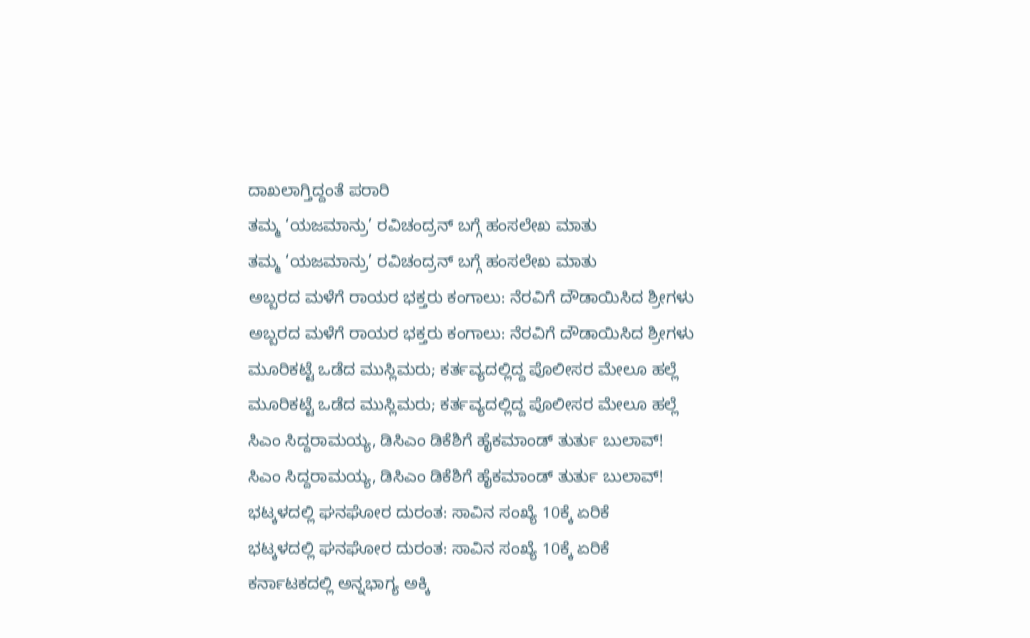ದಾಖಲಾಗ್ತಿದ್ದಂತೆ ಪರಾರಿ
ತಮ್ಮ ‘ಯಜಮಾನ್ರು’ ರವಿಚಂದ್ರನ್ ಬಗ್ಗೆ ಹಂಸಲೇಖ ಮಾತು
ತಮ್ಮ ‘ಯಜಮಾನ್ರು’ ರವಿಚಂದ್ರನ್ ಬಗ್ಗೆ ಹಂಸಲೇಖ ಮಾತು
ಅಬ್ಬರದ ಮಳೆಗೆ ರಾಯರ ಭಕ್ತರು ಕಂಗಾಲು: ನೆರವಿಗೆ ದೌಡಾಯಿಸಿದ ಶ್ರೀಗಳು
ಅಬ್ಬರದ ಮಳೆಗೆ ರಾಯರ ಭಕ್ತರು ಕಂಗಾಲು: ನೆರವಿಗೆ ದೌಡಾಯಿಸಿದ ಶ್ರೀಗಳು
ಮೂರಿಕಟ್ಟೆ ಒಡೆದ ಮುಸ್ಲಿಮರು; ಕರ್ತವ್ಯದಲ್ಲಿದ್ದ ಪೊಲೀಸರ ಮೇಲೂ ಹಲ್ಲೆ
ಮೂರಿಕಟ್ಟೆ ಒಡೆದ ಮುಸ್ಲಿಮರು; ಕರ್ತವ್ಯದಲ್ಲಿದ್ದ ಪೊಲೀಸರ ಮೇಲೂ ಹಲ್ಲೆ
ಸಿಎಂ ಸಿದ್ದರಾಮಯ್ಯ, ಡಿಸಿಎಂ ಡಿಕೆಶಿಗೆ ಹೈಕಮಾಂಡ್ ತುರ್ತು ಬುಲಾವ್!
ಸಿಎಂ ಸಿದ್ದರಾಮಯ್ಯ, ಡಿಸಿಎಂ ಡಿಕೆಶಿಗೆ ಹೈಕಮಾಂಡ್ ತುರ್ತು ಬುಲಾವ್!
ಭಟ್ಕಳದಲ್ಲಿ ಘನಘೋರ ದುರಂತ: ಸಾವಿನ ಸಂಖ್ಯೆ 10ಕ್ಕೆ ಏರಿಕೆ
ಭಟ್ಕಳದಲ್ಲಿ ಘನಘೋರ ದುರಂತ: ಸಾವಿನ ಸಂಖ್ಯೆ 10ಕ್ಕೆ ಏರಿಕೆ
ಕರ್ನಾಟಕದಲ್ಲಿ ಅನ್ನಭಾಗ್ಯ ಅಕ್ಕಿ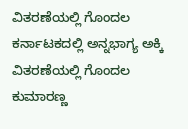ವಿತರಣೆಯಲ್ಲಿ ಗೊಂದಲ
ಕರ್ನಾಟಕದಲ್ಲಿ ಅನ್ನಭಾಗ್ಯ ಅಕ್ಕಿ ವಿತರಣೆಯಲ್ಲಿ ಗೊಂದಲ
ಕುಮಾರಣ್ಣ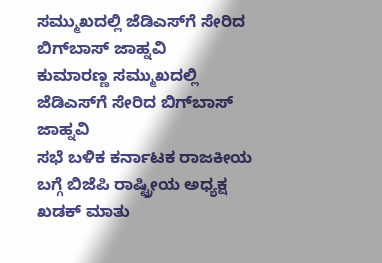ಸಮ್ಮುಖದಲ್ಲಿ ಜೆಡಿಎಸ್‌ಗೆ ಸೇರಿದ ಬಿಗ್‌ಬಾಸ್‌ ಜಾಹ್ನವಿ
ಕುಮಾರಣ್ಣ ಸಮ್ಮುಖದಲ್ಲಿ ಜೆಡಿಎಸ್‌ಗೆ ಸೇರಿದ ಬಿಗ್‌ಬಾಸ್‌ ಜಾಹ್ನವಿ
ಸಭೆ ಬಳಿಕ ಕರ್ನಾಟಕ ರಾಜಕೀಯ ಬಗ್ಗೆ ಬಿಜೆಪಿ ರಾಷ್ಟ್ರೀಯ ಅಧ್ಯಕ್ಷ ಖಡಕ್ ಮಾತು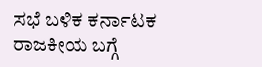ಸಭೆ ಬಳಿಕ ಕರ್ನಾಟಕ ರಾಜಕೀಯ ಬಗ್ಗೆ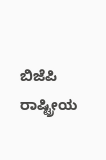ಬಿಜೆಪಿ ರಾಷ್ಟ್ರೀಯ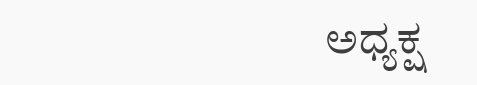ಅಧ್ಯಕ್ಷ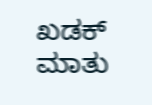ಖಡಕ್ ಮಾತು